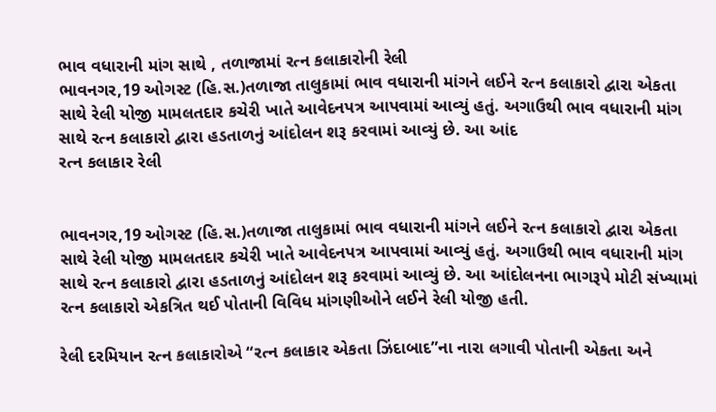ભાવ વધારાની માંગ સાથે , તળાજામાં રત્ન કલાકારોની રેલી
ભાવનગર,19 ઓગસ્ટ (હિ.સ.)તળાજા તાલુકામાં ભાવ વધારાની માંગને લઈને રત્ન કલાકારો દ્વારા એકતા સાથે રેલી યોજી મામલતદાર કચેરી ખાતે આવેદનપત્ર આપવામાં આવ્યું હતું. અગાઉથી ભાવ વધારાની માંગ સાથે રત્ન કલાકારો દ્વારા હડતાળનું આંદોલન શરૂ કરવામાં આવ્યું છે. આ આંદ
રત્ન કલાકાર રેલી


ભાવનગર,19 ઓગસ્ટ (હિ.સ.)તળાજા તાલુકામાં ભાવ વધારાની માંગને લઈને રત્ન કલાકારો દ્વારા એકતા સાથે રેલી યોજી મામલતદાર કચેરી ખાતે આવેદનપત્ર આપવામાં આવ્યું હતું. અગાઉથી ભાવ વધારાની માંગ સાથે રત્ન કલાકારો દ્વારા હડતાળનું આંદોલન શરૂ કરવામાં આવ્યું છે. આ આંદોલનના ભાગરૂપે મોટી સંખ્યામાં રત્ન કલાકારો એકત્રિત થઈ પોતાની વિવિધ માંગણીઓને લઈને રેલી યોજી હતી.

રેલી દરમિયાન રત્ન કલાકારોએ “રત્ન કલાકાર એકતા ઝિંદાબાદ”ના નારા લગાવી પોતાની એકતા અને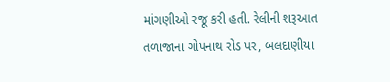માંગણીઓ રજૂ કરી હતી. રેલીની શરૂઆત તળાજાના ગોપનાથ રોડ પર, બલદાણીયા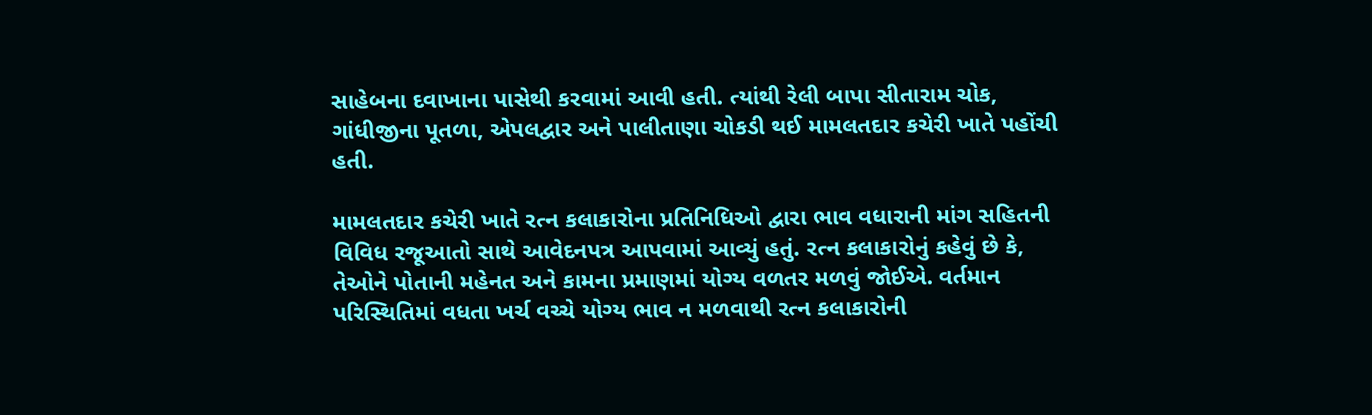સાહેબના દવાખાના પાસેથી કરવામાં આવી હતી. ત્યાંથી રેલી બાપા સીતારામ ચોક, ગાંધીજીના પૂતળા, એપલદ્વાર અને પાલીતાણા ચોકડી થઈ મામલતદાર કચેરી ખાતે પહોંચી હતી.

મામલતદાર કચેરી ખાતે રત્ન કલાકારોના પ્રતિનિધિઓ દ્વારા ભાવ વધારાની માંગ સહિતની વિવિધ રજૂઆતો સાથે આવેદનપત્ર આપવામાં આવ્યું હતું. રત્ન કલાકારોનું કહેવું છે કે, તેઓને પોતાની મહેનત અને કામના પ્રમાણમાં યોગ્ય વળતર મળવું જોઈએ. વર્તમાન પરિસ્થિતિમાં વધતા ખર્ચ વચ્ચે યોગ્ય ભાવ ન મળવાથી રત્ન કલાકારોની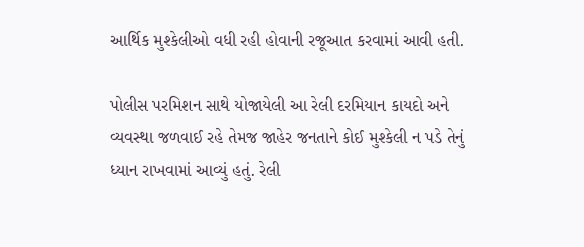આર્થિક મુશ્કેલીઓ વધી રહી હોવાની રજૂઆત કરવામાં આવી હતી.

પોલીસ પરમિશન સાથે યોજાયેલી આ રેલી દરમિયાન કાયદો અને વ્યવસ્થા જળવાઈ રહે તેમજ જાહેર જનતાને કોઈ મુશ્કેલી ન પડે તેનું ધ્યાન રાખવામાં આવ્યું હતું. રેલી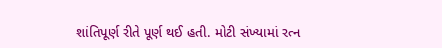શાંતિપૂર્ણ રીતે પૂર્ણ થઈ હતી. મોટી સંખ્યામાં રત્ન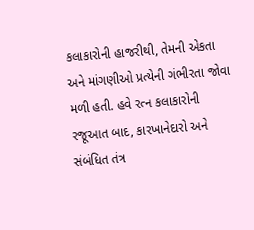કલાકારોની હાજરીથી, તેમની એકતા અને માંગણીઓ પ્રત્યેની ગંભીરતા જોવા મળી હતી. હવે રત્ન કલાકારોની રજૂઆત બાદ, કારખાનેદારો અને સંબંધિત તંત્ર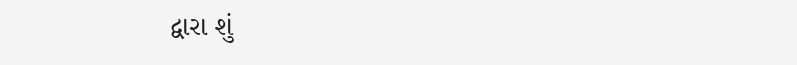દ્વારા શું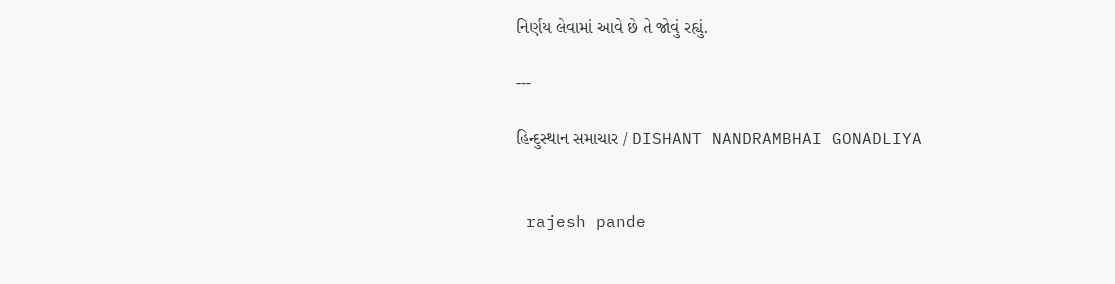નિર્ણય લેવામાં આવે છે તે જોવું રહ્યું.

---

હિન્દુસ્થાન સમાચાર / DISHANT NANDRAMBHAI GONADLIYA


 rajesh pande